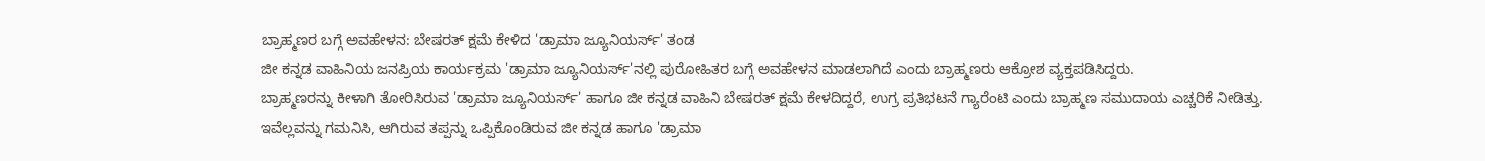ಬ್ರಾಹ್ಮಣರ ಬಗ್ಗೆ ಅವಹೇಳನ: ಬೇಷರತ್ ಕ್ಷಮೆ ಕೇಳಿದ 'ಡ್ರಾಮಾ ಜ್ಯೂನಿಯರ್ಸ್' ತಂಡ
ಜೀ ಕನ್ನಡ ವಾಹಿನಿಯ ಜನಪ್ರಿಯ ಕಾರ್ಯಕ್ರಮ 'ಡ್ರಾಮಾ ಜ್ಯೂನಿಯರ್ಸ್'ನಲ್ಲಿ ಪುರೋಹಿತರ ಬಗ್ಗೆ ಅವಹೇಳನ ಮಾಡಲಾಗಿದೆ ಎಂದು ಬ್ರಾಹ್ಮಣರು ಆಕ್ರೋಶ ವ್ಯಕ್ತಪಡಿಸಿದ್ದರು.
ಬ್ರಾಹ್ಮಣರನ್ನು ಕೀಳಾಗಿ ತೋರಿಸಿರುವ 'ಡ್ರಾಮಾ ಜ್ಯೂನಿಯರ್ಸ್' ಹಾಗೂ ಜೀ ಕನ್ನಡ ವಾಹಿನಿ ಬೇಷರತ್ ಕ್ಷಮೆ ಕೇಳದಿದ್ದರೆ, ಉಗ್ರ ಪ್ರತಿಭಟನೆ ಗ್ಯಾರೆಂಟಿ ಎಂದು ಬ್ರಾಹ್ಮಣ ಸಮುದಾಯ ಎಚ್ಚರಿಕೆ ನೀಡಿತ್ತು.
ಇವೆಲ್ಲವನ್ನು ಗಮನಿಸಿ, ಆಗಿರುವ ತಪ್ಪನ್ನು ಒಪ್ಪಿಕೊಂಡಿರುವ ಜೀ ಕನ್ನಡ ಹಾಗೂ 'ಡ್ರಾಮಾ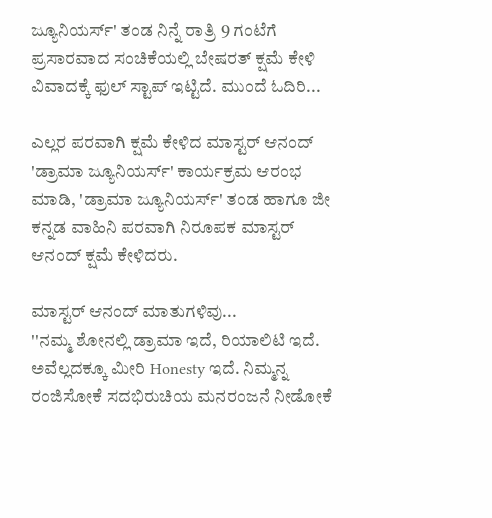ಜ್ಯೂನಿಯರ್ಸ್' ತಂಡ ನಿನ್ನೆ ರಾತ್ರಿ 9 ಗಂಟೆಗೆ ಪ್ರಸಾರವಾದ ಸಂಚಿಕೆಯಲ್ಲಿ ಬೇಷರತ್ ಕ್ಷಮೆ ಕೇಳಿ ವಿವಾದಕ್ಕೆ ಫುಲ್ ಸ್ಟಾಪ್ ಇಟ್ಟಿದೆ. ಮುಂದೆ ಓದಿರಿ...

ಎಲ್ಲರ ಪರವಾಗಿ ಕ್ಷಮೆ ಕೇಳಿದ ಮಾಸ್ಟರ್ ಆನಂದ್
'ಡ್ರಾಮಾ ಜ್ಯೂನಿಯರ್ಸ್' ಕಾರ್ಯಕ್ರಮ ಆರಂಭ ಮಾಡಿ, 'ಡ್ರಾಮಾ ಜ್ಯೂನಿಯರ್ಸ್' ತಂಡ ಹಾಗೂ ಜೀ ಕನ್ನಡ ವಾಹಿನಿ ಪರವಾಗಿ ನಿರೂಪಕ ಮಾಸ್ಟರ್ ಆನಂದ್ ಕ್ಷಮೆ ಕೇಳಿದರು.

ಮಾಸ್ಟರ್ ಆನಂದ್ ಮಾತುಗಳಿವು...
''ನಮ್ಮ ಶೋನಲ್ಲಿ ಡ್ರಾಮಾ ಇದೆ, ರಿಯಾಲಿಟಿ ಇದೆ. ಅವೆಲ್ಲದಕ್ಕೂ ಮೀರಿ Honesty ಇದೆ. ನಿಮ್ಮನ್ನ ರಂಜಿಸೋಕೆ ಸದಭಿರುಚಿಯ ಮನರಂಜನೆ ನೀಡೋಕೆ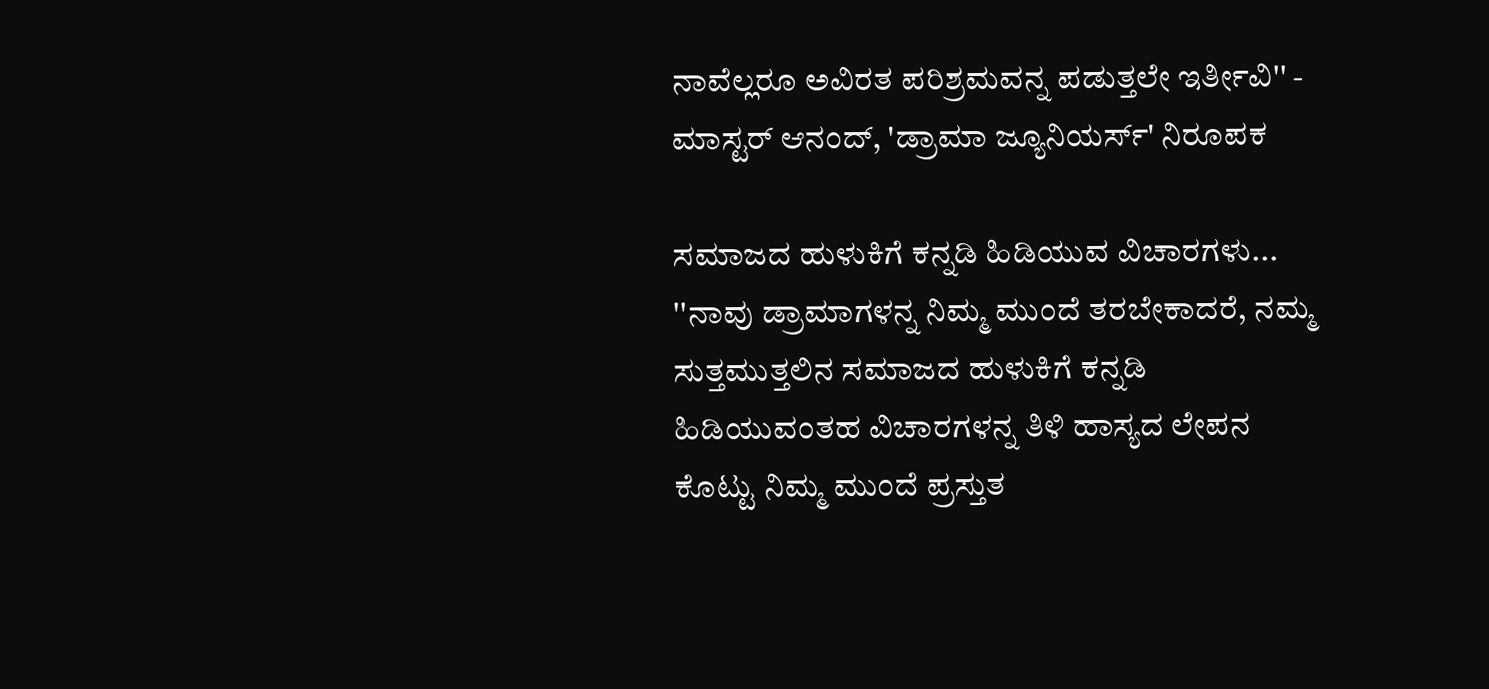ನಾವೆಲ್ಲರೂ ಅವಿರತ ಪರಿಶ್ರಮವನ್ನ ಪಡುತ್ತಲೇ ಇರ್ತೀವಿ'' - ಮಾಸ್ಟರ್ ಆನಂದ್, 'ಡ್ರಾಮಾ ಜ್ಯೂನಿಯರ್ಸ್' ನಿರೂಪಕ

ಸಮಾಜದ ಹುಳುಕಿಗೆ ಕನ್ನಡಿ ಹಿಡಿಯುವ ವಿಚಾರಗಳು...
''ನಾವು ಡ್ರಾಮಾಗಳನ್ನ ನಿಮ್ಮ ಮುಂದೆ ತರಬೇಕಾದರೆ, ನಮ್ಮ ಸುತ್ತಮುತ್ತಲಿನ ಸಮಾಜದ ಹುಳುಕಿಗೆ ಕನ್ನಡಿ ಹಿಡಿಯುವಂತಹ ವಿಚಾರಗಳನ್ನ ತಿಳಿ ಹಾಸ್ಯದ ಲೇಪನ ಕೊಟ್ಟು ನಿಮ್ಮ ಮುಂದೆ ಪ್ರಸ್ತುತ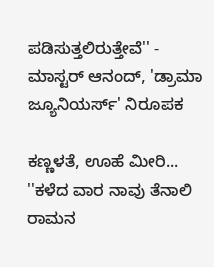ಪಡಿಸುತ್ತಲಿರುತ್ತೇವೆ'' - ಮಾಸ್ಟರ್ ಆನಂದ್, 'ಡ್ರಾಮಾ ಜ್ಯೂನಿಯರ್ಸ್' ನಿರೂಪಕ

ಕಣ್ಣಳತೆ, ಊಹೆ ಮೀರಿ...
''ಕಳೆದ ವಾರ ನಾವು ತೆನಾಲಿ ರಾಮನ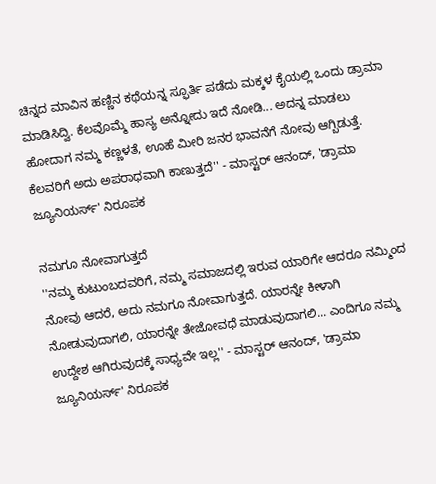ಚಿನ್ನದ ಮಾವಿನ ಹಣ್ಣಿನ ಕಥೆಯನ್ನ ಸ್ಫೂರ್ತಿ ಪಡೆದು ಮಕ್ಕಳ ಕೈಯಲ್ಲಿ ಒಂದು ಡ್ರಾಮಾ ಮಾಡಿಸಿದ್ವಿ. ಕೆಲವೊಮ್ಮೆ ಹಾಸ್ಯ ಅನ್ನೋದು ಇದೆ ನೋಡಿ... ಅದನ್ನ ಮಾಡಲು ಹೋದಾಗ ನಮ್ಮ ಕಣ್ಣಳತೆ, ಊಹೆ ಮೀರಿ ಜನರ ಭಾವನೆಗೆ ನೋವು ಆಗ್ಬಿಡುತ್ತೆ. ಕೆಲವರಿಗೆ ಅದು ಅಪರಾಧವಾಗಿ ಕಾಣುತ್ತದೆ'' - ಮಾಸ್ಟರ್ ಆನಂದ್, 'ಡ್ರಾಮಾ ಜ್ಯೂನಿಯರ್ಸ್' ನಿರೂಪಕ

ನಮಗೂ ನೋವಾಗುತ್ತದೆ
''ನಮ್ಮ ಕುಟುಂಬದವರಿಗೆ, ನಮ್ಮ ಸಮಾಜದಲ್ಲಿ ಇರುವ ಯಾರಿಗೇ ಆದರೂ ನಮ್ಮಿಂದ ನೋವು ಆದರೆ, ಅದು ನಮಗೂ ನೋವಾಗುತ್ತದೆ. ಯಾರನ್ನೇ ಕೀಳಾಗಿ ನೋಡುವುದಾಗಲಿ, ಯಾರನ್ನೇ ತೇಜೋವಧೆ ಮಾಡುವುದಾಗಲಿ... ಎಂದಿಗೂ ನಮ್ಮ ಉದ್ದೇಶ ಆಗಿರುವುದಕ್ಕೆ ಸಾಧ್ಯವೇ ಇಲ್ಲ'' - ಮಾಸ್ಟರ್ ಆನಂದ್, 'ಡ್ರಾಮಾ ಜ್ಯೂನಿಯರ್ಸ್' ನಿರೂಪಕ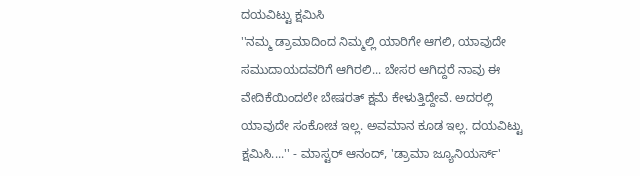ದಯವಿಟ್ಟು ಕ್ಷಮಿಸಿ
''ನಮ್ಮ ಡ್ರಾಮಾದಿಂದ ನಿಮ್ಮಲ್ಲಿ ಯಾರಿಗೇ ಆಗಲಿ, ಯಾವುದೇ ಸಮುದಾಯದವರಿಗೆ ಆಗಿರಲಿ... ಬೇಸರ ಆಗಿದ್ದರೆ ನಾವು ಈ ವೇದಿಕೆಯಿಂದಲೇ ಬೇಷರತ್ ಕ್ಷಮೆ ಕೇಳುತ್ತಿದ್ದೇವೆ. ಅದರಲ್ಲಿ ಯಾವುದೇ ಸಂಕೋಚ ಇಲ್ಲ. ಅವಮಾನ ಕೂಡ ಇಲ್ಲ. ದಯವಿಟ್ಟು ಕ್ಷಮಿಸಿ....'' - ಮಾಸ್ಟರ್ ಆನಂದ್, 'ಡ್ರಾಮಾ ಜ್ಯೂನಿಯರ್ಸ್'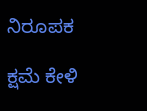ನಿರೂಪಕ

ಕ್ಷಮೆ ಕೇಳಿ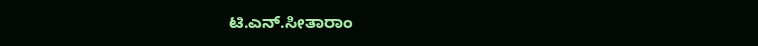ಟಿ.ಎನ್.ಸೀತಾರಾಂ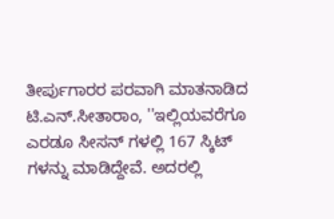ತೀರ್ಪುಗಾರರ ಪರವಾಗಿ ಮಾತನಾಡಿದ ಟಿ.ಎನ್.ಸೀತಾರಾಂ, ''ಇಲ್ಲಿಯವರೆಗೂ ಎರಡೂ ಸೀಸನ್ ಗಳಲ್ಲಿ 167 ಸ್ಕಿಟ್ ಗಳನ್ನು ಮಾಡಿದ್ದೇವೆ. ಅದರಲ್ಲಿ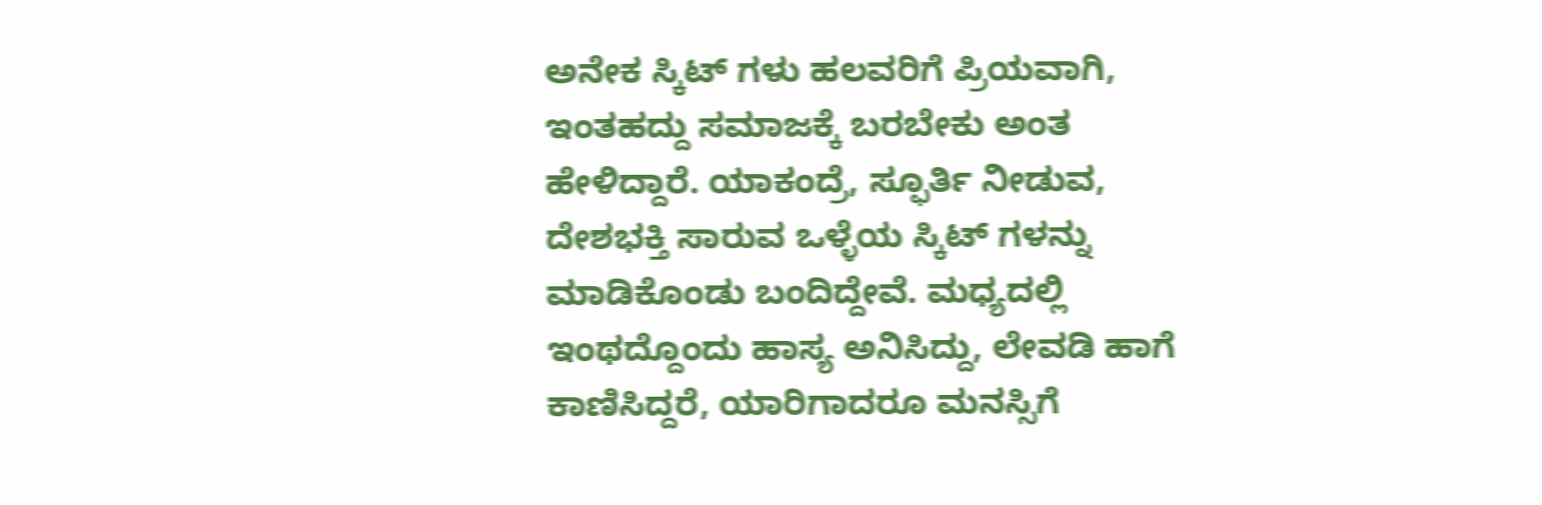ಅನೇಕ ಸ್ಕಿಟ್ ಗಳು ಹಲವರಿಗೆ ಪ್ರಿಯವಾಗಿ, ಇಂತಹದ್ದು ಸಮಾಜಕ್ಕೆ ಬರಬೇಕು ಅಂತ ಹೇಳಿದ್ದಾರೆ. ಯಾಕಂದ್ರೆ, ಸ್ಫೂರ್ತಿ ನೀಡುವ, ದೇಶಭಕ್ತಿ ಸಾರುವ ಒಳ್ಳೆಯ ಸ್ಕಿಟ್ ಗಳನ್ನು ಮಾಡಿಕೊಂಡು ಬಂದಿದ್ದೇವೆ. ಮಧ್ಯದಲ್ಲಿ ಇಂಥದ್ದೊಂದು ಹಾಸ್ಯ ಅನಿಸಿದ್ದು, ಲೇವಡಿ ಹಾಗೆ ಕಾಣಿಸಿದ್ದರೆ, ಯಾರಿಗಾದರೂ ಮನಸ್ಸಿಗೆ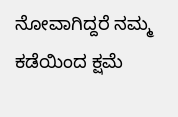ನೋವಾಗಿದ್ದರೆ ನಮ್ಮ ಕಡೆಯಿಂದ ಕ್ಷಮೆ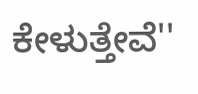ಕೇಳುತ್ತೇವೆ''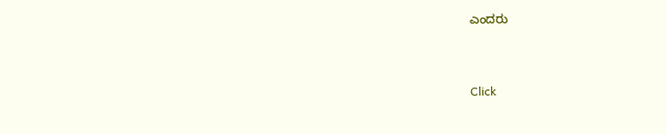ಎಂದರು


Click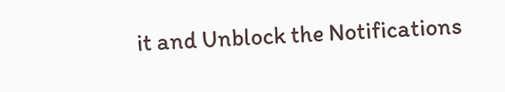it and Unblock the Notifications